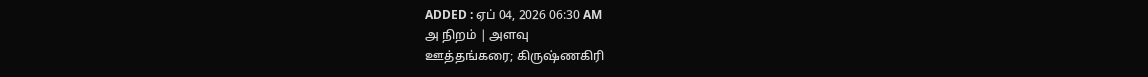ADDED : ஏப் 04, 2026 06:30 AM
அ நிறம் | அளவு
ஊத்தங்கரை; கிருஷ்ணகிரி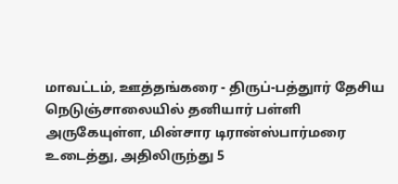மாவட்டம், ஊத்தங்கரை - திருப்-பத்துார் தேசிய நெடுஞ்சாலையில் தனியார் பள்ளி அருகேயுள்ள, மின்சார டிரான்ஸ்பார்மரை உடைத்து, அதிலிருந்து 5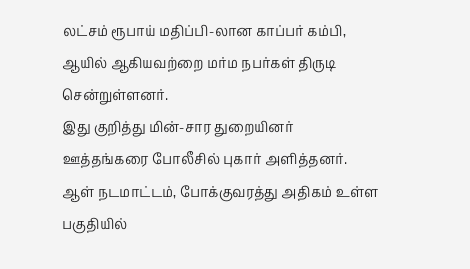லட்சம் ரூபாய் மதிப்பி-லான காப்பர் கம்பி, ஆயில் ஆகியவற்றை மர்ம நபர்கள் திருடி சென்றுள்ளனர்.
இது குறித்து மின்-சார துறையினர் ஊத்தங்கரை போலீசில் புகார் அளித்தனர். ஆள் நடமாட்டம், போக்குவரத்து அதிகம் உள்ள பகுதியில்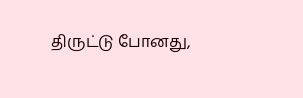திருட்டு போனது,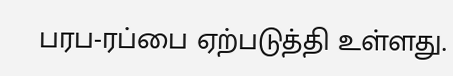பரப-ரப்பை ஏற்படுத்தி உள்ளது.